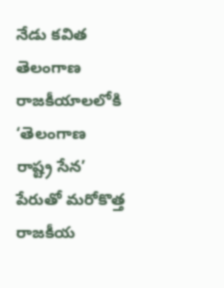నేడు కవిత తెలంగాణ రాజకీయాలలోకి ‘తెలంగాణ రాష్ట్ర సేన’ పేరుతో మరోకొత్త రాజకీయ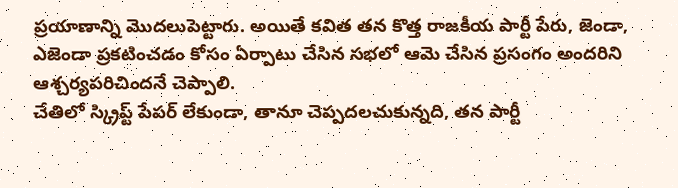ప్రయాణాన్ని మొదలుపెట్టారు. అయితే కవిత తన కొత్త రాజకీయ పార్టీ పేరు, జెండా, ఎజెండా ప్రకటించడం కోసం ఏర్పాటు చేసిన సభలో ఆమె చేసిన ప్రసంగం అందరిని ఆశ్చర్యపరిచిందనే చెప్పాలి.
చేతిలో స్క్రిప్ట్ పేపర్ లేకుండా, తానూ చెప్పదలచుకున్నది, తన పార్టీ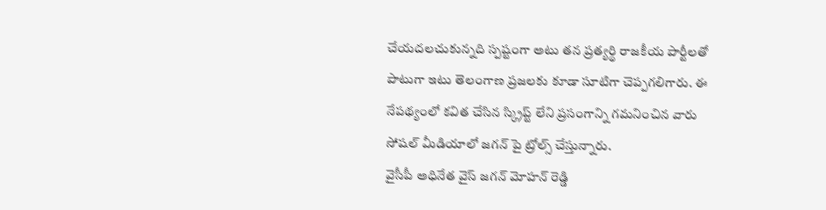చేయదలచుకున్నది స్పష్టంగా అటు తన ప్రత్యర్థి రాజకీయ పార్టీలతో పాటుగా ఇటు తెలంగాణ ప్రజలకు కూడా సూటిగా చెప్పగలిగారు. ఈ నేపథ్యంలో కవిత చేసిన స్క్రిప్ట్ లేని ప్రసంగాన్ని గమనించిన వారు సోషల్ మీడియాలో జగన్ పై ట్రోల్స్ చేస్తున్నారు.
వైసీపీ అధినేత వైస్ జగన్ మోహన్ రెడ్డి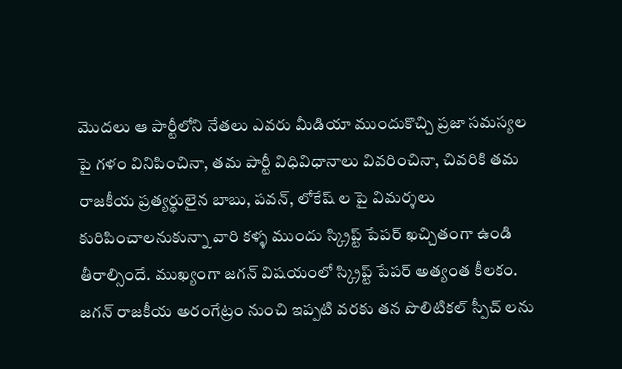మొదలు ఆ పార్టీలోని నేతలు ఎవరు మీడియా ముందుకొచ్చి ప్రజా సమస్యల పై గళం వినిపించినా, తమ పార్టీ విధివిధానాలు వివరించినా, చివరికి తమ రాజకీయ ప్రత్యర్థులైన బాబు, పవన్, లోకేష్ ల పై విమర్శలు కురిపించాలనుకున్నా వారి కళ్ళ ముందు స్క్రిప్ట్ పేపర్ ఖచ్చితంగా ఉండి తీరాల్సిందే. ముఖ్యంగా జగన్ విషయంలో స్క్రిప్ట్ పేపర్ అత్యంత కీలకం.
జగన్ రాజకీయ అరంగేట్రం నుంచి ఇప్పటి వరకు తన పొలిటికల్ స్పీచ్ లను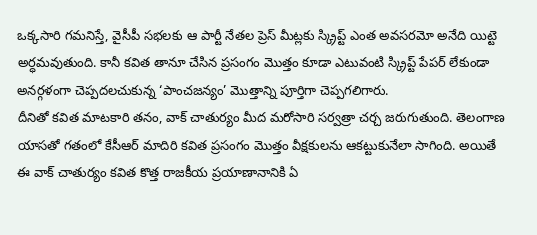ఒక్కసారి గమనిస్తే, వైసీపీ సభలకు ఆ పార్టీ నేతల ప్రెస్ మీట్లకు స్క్రిప్ట్ ఎంత అవసరమో అనేది యిట్టె అర్ధమవుతుంది. కానీ కవిత తానూ చేసిన ప్రసంగం మొత్తం కూడా ఎటువంటి స్క్రిప్ట్ పేపర్ లేకుండా అనర్గళంగా చెప్పదలచుకున్న ‘పాంచజన్యం’ మొత్తాన్ని పూర్తిగా చెప్పగలిగారు.
దీనితో కవిత మాటకారి తనం, వాక్ చాతుర్యం మీద మరోసారి సర్వత్రా చర్చ జరుగుతుంది. తెలంగాణ యాసతో గతంలో కేసీఆర్ మాదిరి కవిత ప్రసంగం మొత్తం వీక్షకులను ఆకట్టుకునేలా సాగింది. అయితే ఈ వాక్ చాతుర్యం కవిత కొత్త రాజకీయ ప్రయాణానానికి ఏ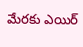మేరకు ఎయిర్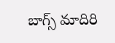బాగ్స్ మాదిరి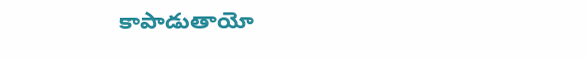కాపాడుతాయో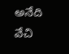అనేది వేచి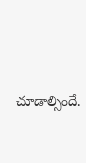చూడాల్సిందే.